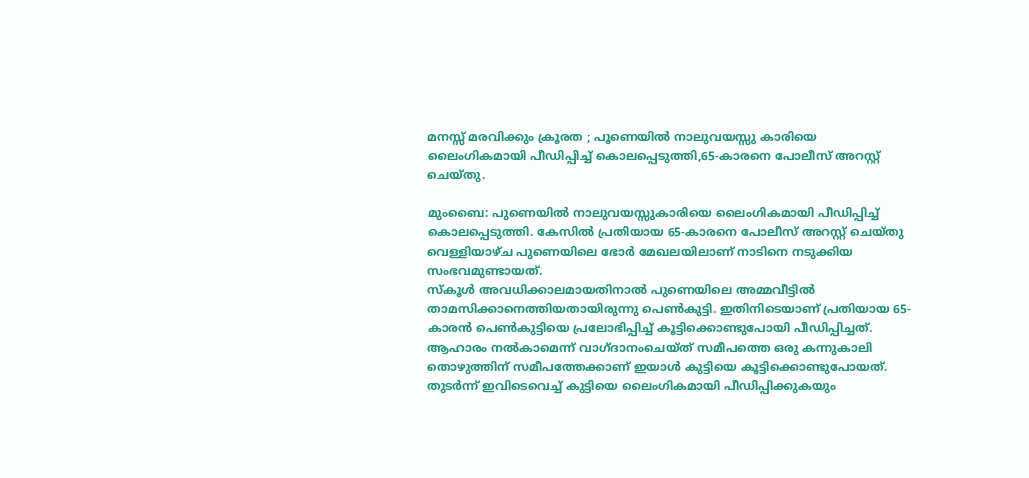മനസ്സ് മരവിക്കും ക്രൂരത ; പൂണെയിൽ നാലുവയസ്സു കാരിയെ ലൈംഗികമായി പീഡിപ്പിച്ച് കൊലപ്പെടുത്തി,65-കാരനെ പോലീസ് അറസ്റ്റ് ചെയ്തു.

മുംബൈ: പുണെയിൽ നാലുവയസ്സുകാരിയെ ലൈംഗികമായി പീഡിപ്പിച്ച് കൊലപ്പെടുത്തി. കേസിൽ പ്രതിയായ 65-കാരനെ പോലീസ് അറസ്റ്റ് ചെയ്തു വെള്ളിയാഴ്ച പുണെയിലെ ഭോർ മേഖലയിലാണ് നാടിനെ നടുക്കിയ സംഭവമുണ്ടായത്.
സ്‌കൂൾ അവധിക്കാലമായതിനാൽ പുണെയിലെ അമ്മവീട്ടിൽ താമസിക്കാനെത്തിയതായിരുന്നു പെൺകുട്ടി. ഇതിനിടെയാണ് പ്രതിയായ 65-കാരൻ പെൺകുട്ടിയെ പ്രലോഭിപ്പിച്ച് കൂട്ടിക്കൊണ്ടുപോയി പീഡിപ്പിച്ചത്. ആഹാരം നൽകാമെന്ന് വാഗ്ദാനംചെയ്ത് സമീപത്തെ ഒരു കന്നുകാലി തൊഴുത്തിന് സമീപത്തേക്കാണ് ഇയാൾ കുട്ടിയെ കൂട്ടിക്കൊണ്ടുപോയത്. തുടർന്ന് ഇവിടെവെച്ച് കുട്ടിയെ ലൈംഗികമായി പീഡിപ്പിക്കുകയും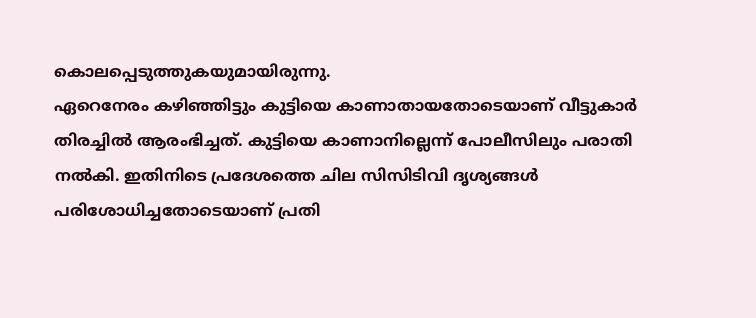കൊലപ്പെടുത്തുകയുമായിരുന്നു.
ഏറെനേരം കഴിഞ്ഞിട്ടും കുട്ടിയെ കാണാതായതോടെയാണ് വീട്ടുകാർ തിരച്ചിൽ ആരംഭിച്ചത്. കുട്ടിയെ കാണാനില്ലെന്ന് പോലീസിലും പരാതി നൽകി. ഇതിനിടെ പ്രദേശത്തെ ചില സിസിടിവി ദൃശ്യങ്ങൾ പരിശോധിച്ചതോടെയാണ് പ്രതി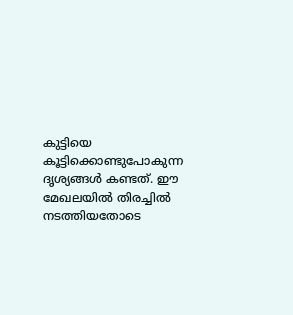കുട്ടിയെ കൂട്ടിക്കൊണ്ടുപോകുന്ന ദൃശ്യങ്ങൾ കണ്ടത്. ഈ മേഖലയിൽ തിരച്ചിൽ നടത്തിയതോടെ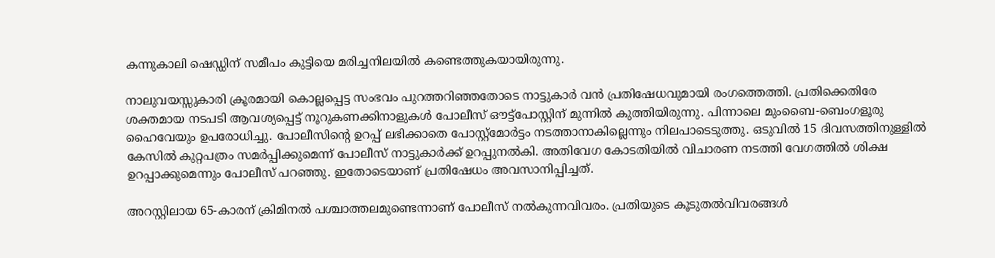കന്നുകാലി ഷെഡ്ഡിന് സമീപം കുട്ടിയെ മരിച്ചനിലയിൽ കണ്ടെത്തുകയായിരുന്നു.

നാലുവയസ്സുകാരി ക്രൂരമായി കൊല്ലപ്പെട്ട സംഭവം പുറത്തറിഞ്ഞതോടെ നാട്ടുകാർ വൻ പ്രതിഷേധവുമായി രംഗത്തെത്തി. പ്രതിക്കെതിരേ ശക്തമായ നടപടി ആവശ്യപ്പെട്ട് നൂറുകണക്കിനാളുകൾ പോലീസ് ഔട്ട്‌പോസ്റ്റിന് മുന്നിൽ കുത്തിയിരുന്നു. പിന്നാലെ മുംബൈ-ബെംഗളൂരു ഹൈവേയും ഉപരോധിച്ചു. പോലീസിന്റെ ഉറപ്പ് ലഭിക്കാതെ പോസ്റ്റ്‌മോർട്ടം നടത്താനാകില്ലെന്നും നിലപാടെടുത്തു. ഒടുവിൽ 15 ദിവസത്തിനുള്ളിൽ കേസിൽ കുറ്റപത്രം സമർപ്പിക്കുമെന്ന് പോലീസ് നാട്ടുകാർക്ക് ഉറപ്പുനൽകി. അതിവേഗ കോടതിയിൽ വിചാരണ നടത്തി വേഗത്തിൽ ശിക്ഷ ഉറപ്പാക്കുമെന്നും പോലീസ് പറഞ്ഞു. ഇതോടെയാണ് പ്രതിഷേധം അവസാനിപ്പിച്ചത്.

അറസ്റ്റിലായ 65-കാരന് ക്രിമിനൽ പശ്ചാത്തലമുണ്ടെന്നാണ് പോലീസ് നൽകുന്നവിവരം. പ്രതിയുടെ കൂടുതൽവിവരങ്ങൾ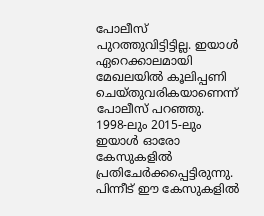പോലീസ് പുറത്തുവിട്ടിട്ടില്ല. ഇയാൾ ഏറെക്കാലമായി മേഖലയിൽ കൂലിപ്പണി ചെയ്തുവരികയാണെന്ന് പോലീസ് പറഞ്ഞു. 1998-ലും 2015-ലും ഇയാൾ ഓരോ കേസുകളിൽ പ്രതിചേർക്കപ്പെട്ടിരുന്നു. പിന്നീട് ഈ കേസുകളിൽ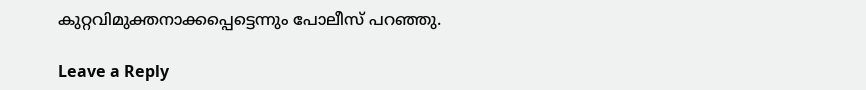കുറ്റവിമുക്തനാക്കപ്പെട്ടെന്നും പോലീസ് പറഞ്ഞു.

Leave a Reply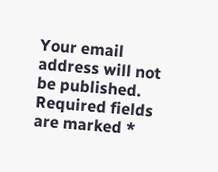Your email address will not be published. Required fields are marked *